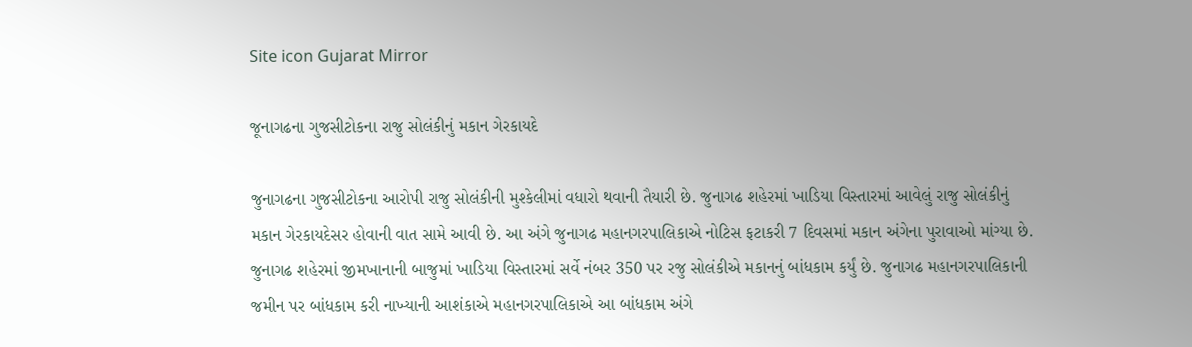Site icon Gujarat Mirror

જૂનાગઢના ગુજસીટોકના રાજુ સોલંકીનું મકાન ગેરકાયદે

જુનાગઢના ગુજસીટોકના આરોપી રાજુ સોલંકીની મુશ્કેલીમાં વધારો થવાની તૈયારી છે. જુનાગઢ શહેરમાં ખાડિયા વિસ્તારમાં આવેલું રાજુ સોલંકીનું મકાન ગેરકાયદેસર હોવાની વાત સામે આવી છે. આ અંગે જુનાગઢ મહાનગરપાલિકાએ નોટિસ ફટાકરી 7 દિવસમાં મકાન અંગેના પુરાવાઓ માંગ્યા છે. જુનાગઢ શહેરમાં જીમખાનાની બાજુમાં ખાડિયા વિસ્તારમાં સર્વે નંબર 350 પર રજુ સોલંકીએ મકાનનું બાંધકામ કર્યું છે. જુનાગઢ મહાનગરપાલિકાની જમીન પર બાંધકામ કરી નાખ્યાની આશંકાએ મહાનગરપાલિકાએ આ બાંધકામ અંગે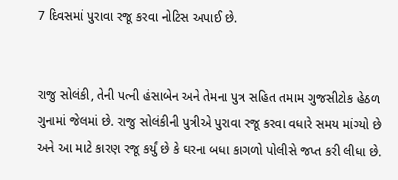7 દિવસમાં પુરાવા રજૂ કરવા નોટિસ અપાઈ છે.


રાજુ સોલંકી, તેની પત્ની હંસાબેન અને તેમના પુત્ર સહિત તમામ ગુજસીટોક હેઠળ ગુનામાં જેલમાં છે. રાજુ સોલંકીની પુત્રીએ પુરાવા રજૂ કરવા વધારે સમય માંગ્યો છે અને આ માટે કારણ રજૂ કર્યું છે કે ઘરના બધા કાગળો પોલીસે જપ્ત કરી લીધા છે.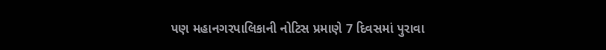પણ મહાનગરપાલિકાની નોટિસ પ્રમાણે 7 દિવસમાં પુરાવા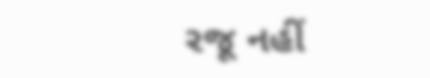રજૂ નહીં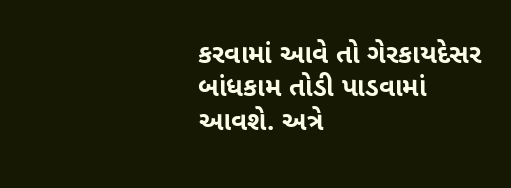કરવામાં આવે તો ગેરકાયદેસર બાંધકામ તોડી પાડવામાં આવશે. અત્રે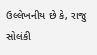ઉલ્લેખનીય છે કે, રાજુ સોલંકી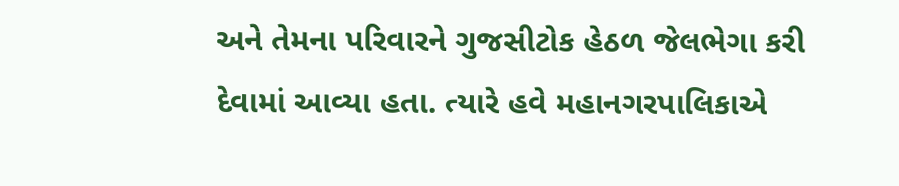અને તેમના પરિવારને ગુજસીટોક હેઠળ જેલભેગા કરી દેવામાં આવ્યા હતા. ત્યારે હવે મહાનગરપાલિકાએ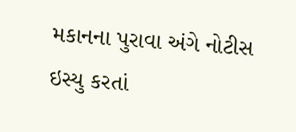મકાનના પુરાવા અંગે નોટીસ ઇસ્યુ કરતાં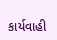કાર્યવાહી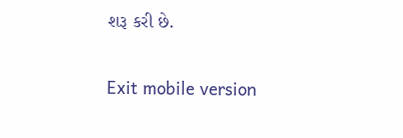શરૂ કરી છે.

Exit mobile version